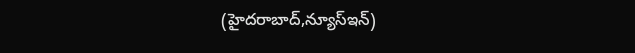(హైదరాబాద్,న్యూస్ఇన్)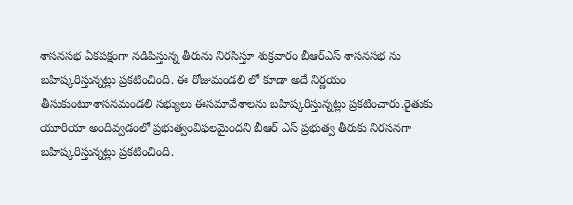శాసనసభ ఏకపక్షంగా నడిపిస్తున్న తీరును నిరసిస్తూ శుక్రవారం బీఆర్ఎస్ శాసనసభ ను బహిష్కరిస్తున్నట్లు ప్రకటించింది. ఈ రోజుమండలి లో కూడా అదే నిర్ణయం తీసుకుంటూశాసనమండలి సభ్యులు ఈసమావేశాలను బహిష్కరిస్తున్నట్లు ప్రకటించారు.రైతుకు యూరియా అందివ్వడంలో ప్రభుత్వంవిఫలమైందని బీఆర్ ఎస్ ప్రభుత్వ తీరుకు నిరసనగా బహిష్కరిస్తున్నట్లు ప్రకటించింది.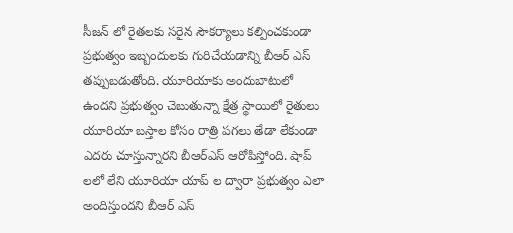సీజన్ లో రైతలకు సరైన సౌకర్యాలు కల్పించకుండా ప్రభుత్వం ఇబ్బందులకు గురిచేయడాన్ని బీఆర్ ఎస్ తప్పుబడుతోంది. యూరియాకు అందుబాటులో ఉందని ప్రభుత్వం చెబుతున్నా క్షేత్ర స్థాయిలో రైతులు యూరియా బస్తాల కోసం రాత్రి పగలు తేడా లేకుండా ఎదరు చూస్తున్నారని బీఆర్ఎస్ ఆరోపిస్తోంది. షాప్ లలో లేని యూరియా యాప్ ల ద్వారా ప్రభుత్వం ఎలా అందిస్తుందని బీఆర్ ఎస్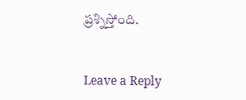ప్రశ్నిస్తోంది.


Leave a Reply